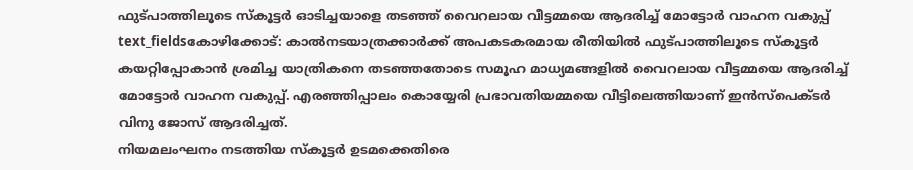ഫുട്പാത്തിലൂടെ സ്കൂട്ടർ ഓടിച്ചയാളെ തടഞ്ഞ് വൈറലായ വീട്ടമ്മയെ ആദരിച്ച് മോട്ടോർ വാഹന വകുപ്പ്
text_fieldsകോഴിക്കോട്: കാൽനടയാത്രക്കാർക്ക് അപകടകരമായ രീതിയിൽ ഫുട്പാത്തിലൂടെ സ്കൂട്ടർ കയറ്റിപ്പോകാൻ ശ്രമിച്ച യാത്രികനെ തടഞ്ഞതോടെ സമൂഹ മാധ്യമങ്ങളിൽ വൈറലായ വീട്ടമ്മയെ ആദരിച്ച് മോട്ടോർ വാഹന വകുപ്പ്. എരഞ്ഞിപ്പാലം കൊയ്യേരി പ്രഭാവതിയമ്മയെ വീട്ടിലെത്തിയാണ് ഇൻസ്പെക്ടർ വിനു ജോസ് ആദരിച്ചത്.
നിയമലംഘനം നടത്തിയ സ്കൂട്ടർ ഉടമക്കെതിരെ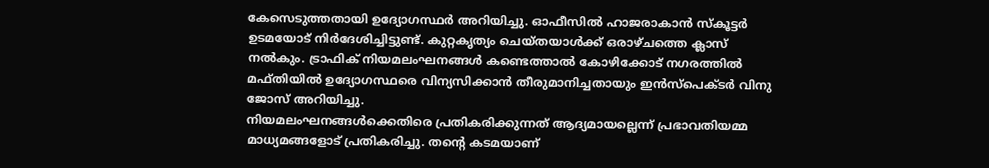കേസെടുത്തതായി ഉദ്യോഗസ്ഥർ അറിയിച്ചു. ഓഫീസിൽ ഹാജരാകാൻ സ്കൂട്ടർ ഉടമയോട് നിർദേശിച്ചിട്ടുണ്ട്. കുറ്റകൃത്യം ചെയ്തയാൾക്ക് ഒരാഴ്ചത്തെ ക്ലാസ് നൽകും. ട്രാഫിക് നിയമലംഘനങ്ങൾ കണ്ടെത്താൽ കോഴിക്കോട് നഗരത്തിൽ മഫ്തിയിൽ ഉദ്യോഗസ്ഥരെ വിന്യസിക്കാൻ തീരുമാനിച്ചതായും ഇൻസ്പെക്ടർ വിനു ജോസ് അറിയിച്ചു.
നിയമലംഘനങ്ങൾക്കെതിരെ പ്രതികരിക്കുന്നത് ആദ്യമായല്ലെന്ന് പ്രഭാവതിയമ്മ മാധ്യമങ്ങളോട് പ്രതികരിച്ചു. തന്റെ കടമയാണ്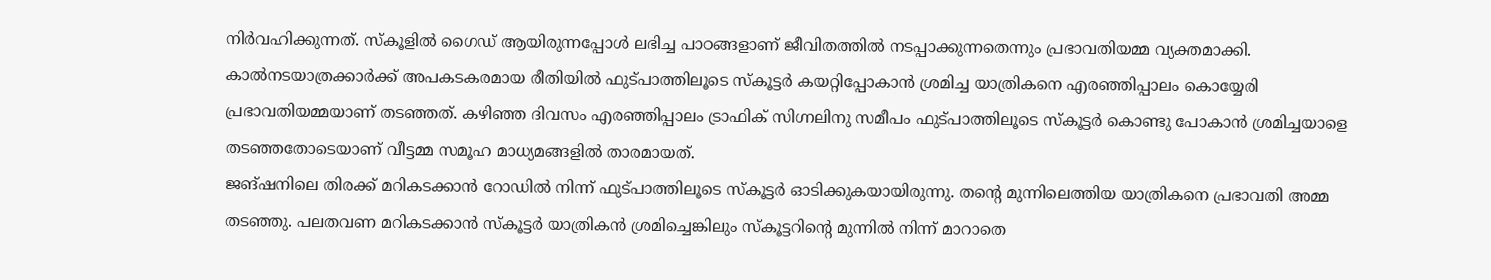നിർവഹിക്കുന്നത്. സ്കൂളിൽ ഗൈഡ് ആയിരുന്നപ്പോൾ ലഭിച്ച പാഠങ്ങളാണ് ജീവിതത്തിൽ നടപ്പാക്കുന്നതെന്നും പ്രഭാവതിയമ്മ വ്യക്തമാക്കി.
കാൽനടയാത്രക്കാർക്ക് അപകടകരമായ രീതിയിൽ ഫുട്പാത്തിലൂടെ സ്കൂട്ടർ കയറ്റിപ്പോകാൻ ശ്രമിച്ച യാത്രികനെ എരഞ്ഞിപ്പാലം കൊയ്യേരി പ്രഭാവതിയമ്മയാണ് തടഞ്ഞത്. കഴിഞ്ഞ ദിവസം എരഞ്ഞിപ്പാലം ട്രാഫിക് സിഗ്നലിനു സമീപം ഫുട്പാത്തിലൂടെ സ്കൂട്ടർ കൊണ്ടു പോകാൻ ശ്രമിച്ചയാളെ തടഞ്ഞതോടെയാണ് വീട്ടമ്മ സമൂഹ മാധ്യമങ്ങളിൽ താരമായത്.
ജങ്ഷനിലെ തിരക്ക് മറികടക്കാൻ റോഡിൽ നിന്ന് ഫുട്പാത്തിലൂടെ സ്കൂട്ടർ ഓടിക്കുകയായിരുന്നു. തന്റെ മുന്നിലെത്തിയ യാത്രികനെ പ്രഭാവതി അമ്മ തടഞ്ഞു. പലതവണ മറികടക്കാൻ സ്കൂട്ടർ യാത്രികൻ ശ്രമിച്ചെങ്കിലും സ്കൂട്ടറിന്റെ മുന്നിൽ നിന്ന് മാറാതെ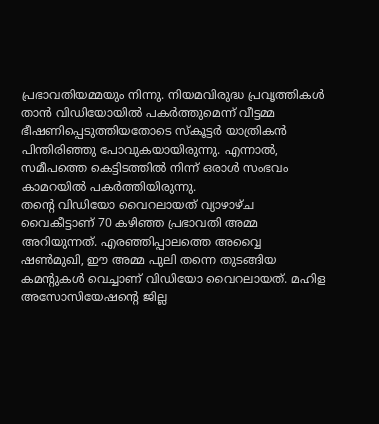പ്രഭാവതിയമ്മയും നിന്നു. നിയമവിരുദ്ധ പ്രവൃത്തികൾ താൻ വിഡിയോയിൽ പകർത്തുമെന്ന് വീട്ടമ്മ ഭീഷണിപ്പെടുത്തിയതോടെ സ്കൂട്ടർ യാത്രികൻ പിന്തിരിഞ്ഞു പോവുകയായിരുന്നു. എന്നാൽ, സമീപത്തെ കെട്ടിടത്തിൽ നിന്ന് ഒരാൾ സംഭവം കാമറയിൽ പകർത്തിയിരുന്നു.
തന്റെ വിഡിയോ വൈറലായത് വ്യാഴാഴ്ച വൈകീട്ടാണ് 70 കഴിഞ്ഞ പ്രഭാവതി അമ്മ അറിയുന്നത്. എരഞ്ഞിപ്പാലത്തെ അവ്വൈ ഷൺമുഖി, ഈ അമ്മ പുലി തന്നെ തുടങ്ങിയ കമന്റുകൾ വെച്ചാണ് വിഡിയോ വൈറലായത്. മഹിള അസോസിയേഷന്റെ ജില്ല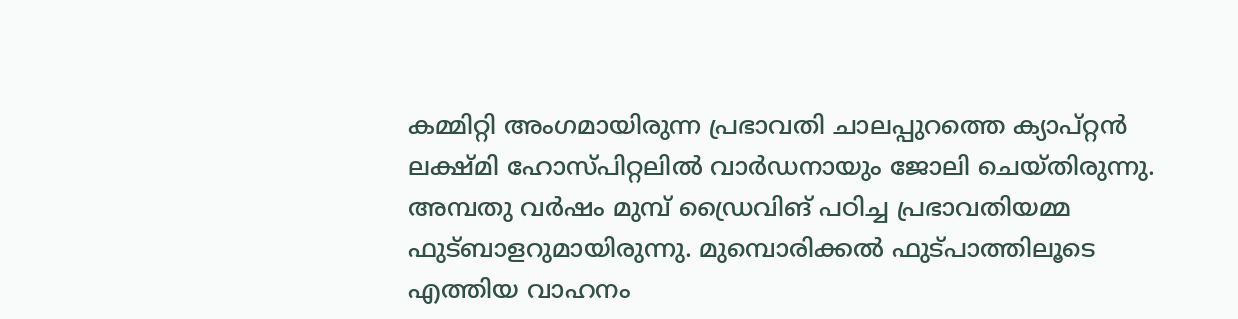കമ്മിറ്റി അംഗമായിരുന്ന പ്രഭാവതി ചാലപ്പുറത്തെ ക്യാപ്റ്റൻ ലക്ഷ്മി ഹോസ്പിറ്റലിൽ വാർഡനായും ജോലി ചെയ്തിരുന്നു.
അമ്പതു വർഷം മുമ്പ് ഡ്രൈവിങ് പഠിച്ച പ്രഭാവതിയമ്മ ഫുട്ബാളറുമായിരുന്നു. മുമ്പൊരിക്കൽ ഫുട്പാത്തിലൂടെ എത്തിയ വാഹനം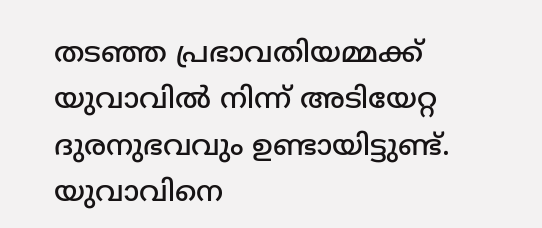തടഞ്ഞ പ്രഭാവതിയമ്മക്ക് യുവാവിൽ നിന്ന് അടിയേറ്റ ദുരനുഭവവും ഉണ്ടായിട്ടുണ്ട്. യുവാവിനെ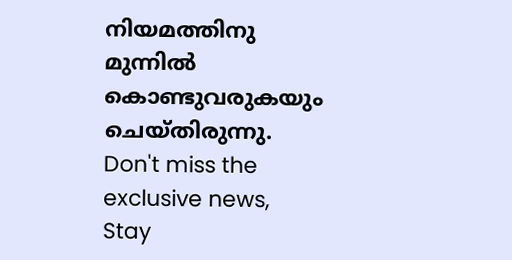നിയമത്തിനു മുന്നിൽ കൊണ്ടുവരുകയും ചെയ്തിരുന്നു.
Don't miss the exclusive news, Stay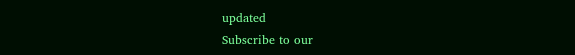updated
Subscribe to our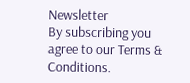Newsletter
By subscribing you agree to our Terms & Conditions.